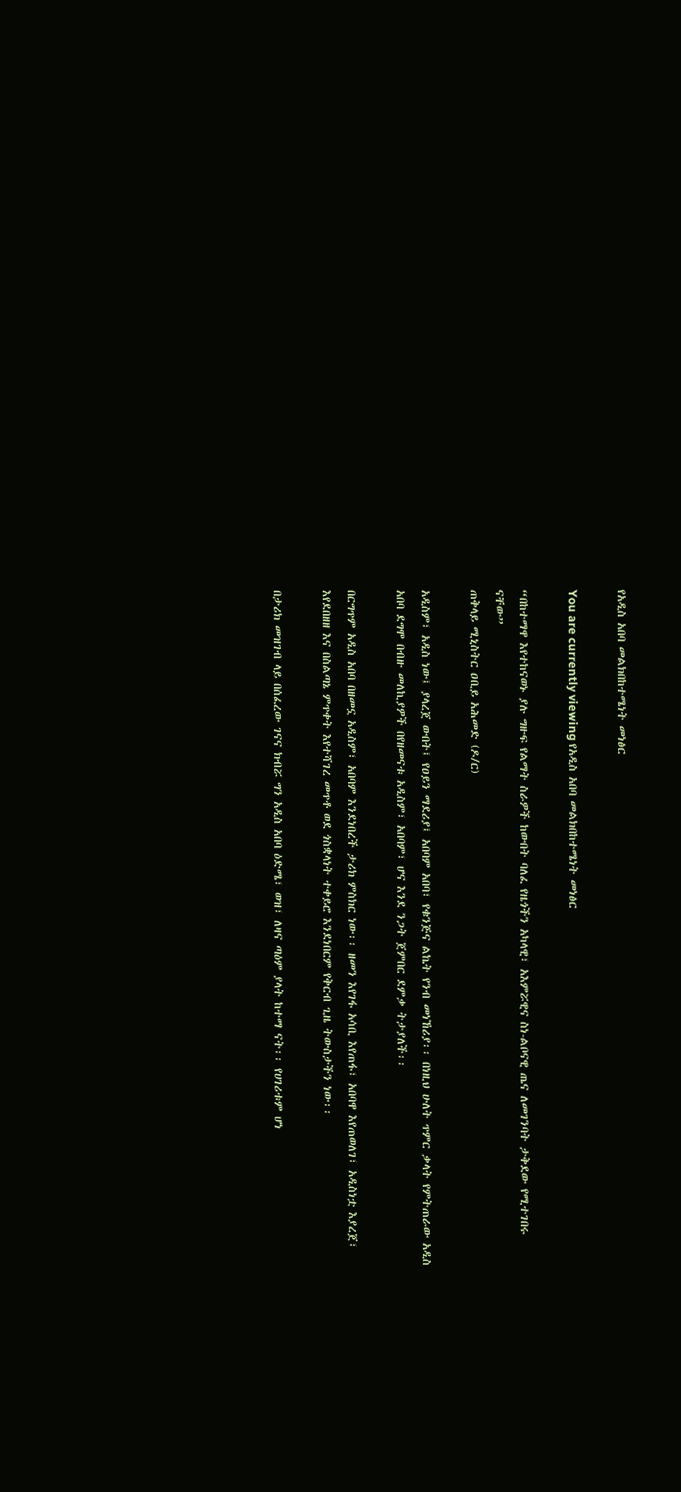የአዲስ አበባ መልክበከተሜነት መነፅር

You are currently viewing የአዲስ አበባ መልክበከተሜነት መነፅር

“በከተማዋ እየተከናወኑ ያሉ ግዙፍ የልማት ስራዎች ከውበት ባለፈ የዜጎችን አካላዊ፣ አእምሯዊና ስነ-ልቦናዊ ጤና ለመገንባት ታቅደው የሚተገበሩ ናቸው”
ጠቅላይ ሚኒስትር ዐቢይ አሕመድ (ዶ/ር)

አዲስም፣ አዲስ ነው፤ ያላረጀ ውበት፤ የዐይን ማደሪያ፤ አበባም አበባ፣ የቁንጅና ልኬት የንብ መነኸሪያ፡፡ በነዚህ ሁለት ጥምር ቃላት የምትጠራው አዲስ አበባ ደግሞ በብዙ መለኪያዎች በየዘመናቱ አዲስም፣ አበባም፣ ሆና እንደ ንጋት ጀምበር ደምቃ ትታያለች፡፡

በርግጥም አዲስ አበባ በዘመኗ አዲስም፣ አበባም እንደነበረች ታሪክ ምስክር ነው፡፡ ዘመን እየገፋ አሳቢ እየጠፋ፣ አበባዋ እየጠወለገ፣ አዲስነቷ እያረጀ፣ እየደበዘዘ እና በስልጣኔ ምጥቀት እየተሻገረ መጥቶ ወደ ጎስቋላነት ተቀይሮ እንደነበርም የቅርብ ጊዜ ትውስታችን ነው፡፡

በታሪክ መዝገብ ላይ በሰፈረው ገናና ክብሯ ግን አዲስ አበባ ዕድሜ፣ ወዝ፣ ለዛና ጣዕም ያላት ከተማ ናት፡፡ የሀገሪቱም ሆነ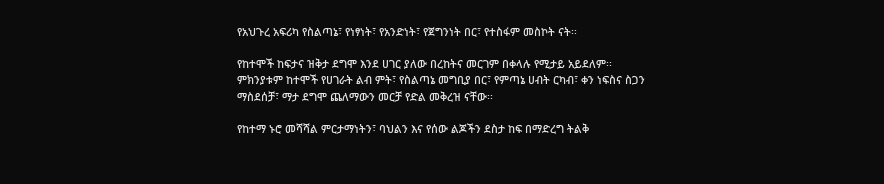የአህጉረ አፍሪካ የስልጣኔ፣ የነፃነት፣ የአንድነት፣ የጀግንነት በር፣ የተስፋም መስኮት ናት፡፡

የከተሞች ከፍታና ዝቅታ ደግሞ እንደ ሀገር ያለው በረከትና መርገም በቀላሉ የሚታይ አይደለም፡፡ ምክንያቱም ከተሞች የሀገራት ልብ ምት፣ የስልጣኔ መግቢያ በር፣ የምጣኔ ሀብት ርካብ፣ ቀን ነፍስና ስጋን ማስደሰቻ፣ ማታ ደግሞ ጨለማውን መርቻ የድል መቅረዝ ናቸው፡፡

የከተማ ኑሮ መሻሻል ምርታማነትን፣ ባህልን እና የሰው ልጆችን ደስታ ከፍ በማድረግ ትልቅ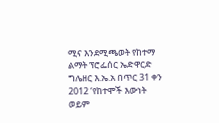ሚና እንደሚጫወት የከተማ ልማት ፕሮፌሰር ኤድዋርድ ግሌዘር እ.ኤ.አ በጥር 31 ቀን 2012 ‘የከተሞች እውነት ወይም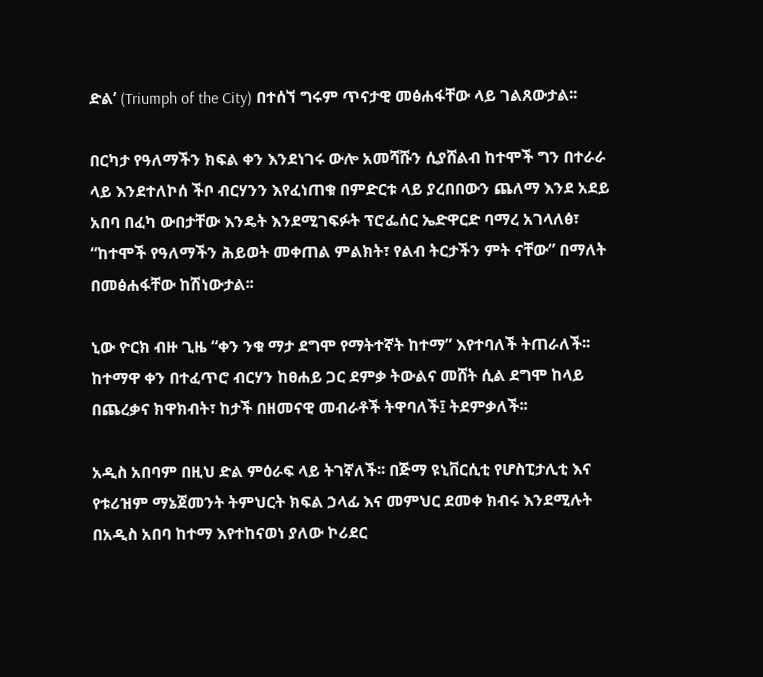ድል’ (Triumph of the City) በተሰኘ ግሩም ጥናታዊ መፅሐፋቸው ላይ ገልጸውታል፡፡

በርካታ የዓለማችን ክፍል ቀን እንደነገሩ ውሎ አመሻሹን ሲያሸልብ ከተሞች ግን በተራራ ላይ እንደተለኮሰ ችቦ ብርሃንን እየፈነጠቁ በምድርቱ ላይ ያረበበውን ጨለማ እንደ አደይ አበባ በፈካ ውበታቸው እንዴት እንደሚገፍፉት ፕሮፌሰር ኤድዋርድ ባማረ አገላለፅ፣ “ከተሞች የዓለማችን ሕይወት መቀጠል ምልክት፣ የልብ ትርታችን ምት ናቸው” በማለት በመፅሐፋቸው ከሽነውታል፡፡

ኒው ዮርክ ብዙ ጊዜ “ቀን ንቁ ማታ ደግሞ የማትተኛት ከተማ” እየተባለች ትጠራለች፡፡ ከተማዋ ቀን በተፈጥሮ ብርሃን ከፀሐይ ጋር ደምቃ ትውልና መሸት ሲል ደግሞ ከላይ በጨረቃና ክዋክብት፣ ከታች በዘመናዊ መብራቶች ትዋባለች፤ ትደምቃለች፡፡

አዲስ አበባም በዚህ ድል ምዕራፍ ላይ ትገኛለች፡፡ በጅማ ዩኒቨርሲቲ የሆስፒታሊቲ እና የቱሪዝም ማኔጀመንት ትምህርት ክፍል ኃላፊ እና መምህር ደመቀ ክብሩ እንደሚሉት በአዲስ አበባ ከተማ እየተከናወነ ያለው ኮሪደር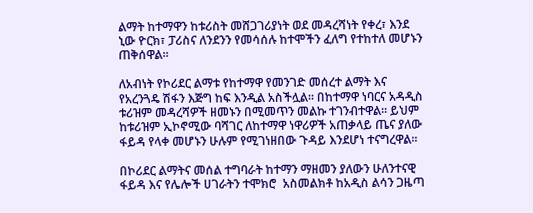ልማት ከተማዋን ከቱሪስት መሸጋገሪያነት ወደ መዳረሻነት የቀረ፣ እንደ ኒው ዮርክ፣ ፓሪስና ለንደንን የመሳሰሉ ከተሞችን ፈለግ የተከተለ መሆኑን ጠቅሰዋል፡፡

ለአብነት የኮሪደር ልማቱ የከተማዋ የመንገድ መሰረተ ልማት እና የአረንጓዴ ሽፋን እጅግ ከፍ እንዲል አስችሏል። በከተማዋ ነባርና አዳዲስ ቱሪዝም መዳረሻዎች ዘመኑን በሚመጥን መልኩ ተገንብተዋል፡፡ ይህም ከቱሪዝም ኢኮኖሚው ባሻገር ለከተማዋ ነዋሪዎች አጠቃላይ ጤና ያለው ፋይዳ የላቀ መሆኑን ሁሉም የሚገነዘበው ጉዳይ እንደሆነ ተናግረዋል፡፡

በኮሪደር ልማትና መሰል ተግባራት ከተማን ማዘመን ያለውን ሁለንተናዊ ፋይዳ እና የሌሎች ሀገራትን ተሞክሮ  አስመልክቶ ከአዲስ ልሳን ጋዜጣ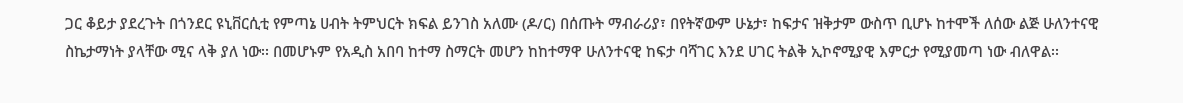ጋር ቆይታ ያደረጉት በጎንደር ዩኒቨርሲቲ የምጣኔ ሀብት ትምህርት ክፍል ይንገስ አለሙ (ዶ/ር) በሰጡት ማብራሪያ፣ በየትኛውም ሁኔታ፣ ከፍታና ዝቅታም ውስጥ ቢሆኑ ከተሞች ለሰው ልጅ ሁለንተናዊ ስኬታማነት ያላቸው ሚና ላቅ ያለ ነው፡፡ በመሆኑም የአዲስ አበባ ከተማ ስማርት መሆን ከከተማዋ ሁለንተናዊ ከፍታ ባሻገር እንደ ሀገር ትልቅ ኢኮኖሚያዊ እምርታ የሚያመጣ ነው ብለዋል፡፡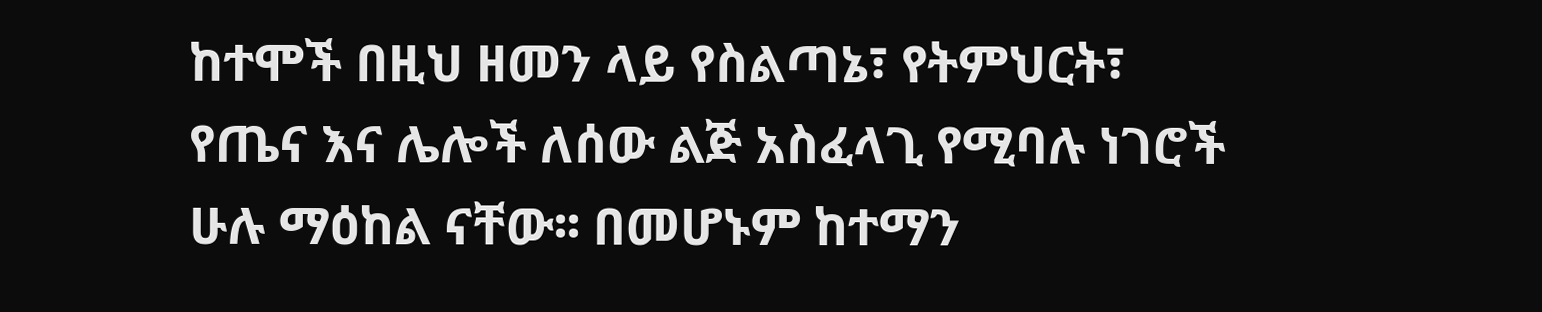ከተሞች በዚህ ዘመን ላይ የስልጣኔ፣ የትምህርት፣ የጤና እና ሌሎች ለሰው ልጅ አስፈላጊ የሚባሉ ነገሮች ሁሉ ማዕከል ናቸው፡፡ በመሆኑም ከተማን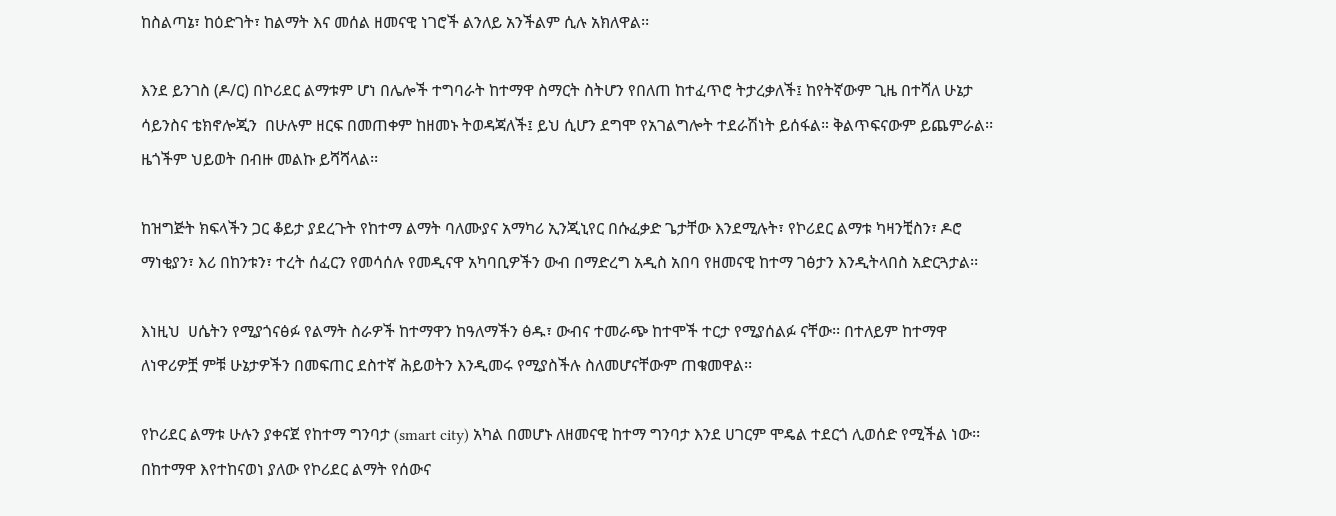ከስልጣኔ፣ ከዕድገት፣ ከልማት እና መሰል ዘመናዊ ነገሮች ልንለይ አንችልም ሲሉ አክለዋል፡፡

እንደ ይንገስ (ዶ/ር) በኮሪደር ልማቱም ሆነ በሌሎች ተግባራት ከተማዋ ስማርት ስትሆን የበለጠ ከተፈጥሮ ትታረቃለች፤ ከየትኛውም ጊዜ በተሻለ ሁኔታ ሳይንስና ቴክኖሎጂን  በሁሉም ዘርፍ በመጠቀም ከዘመኑ ትወዳጃለች፤ ይህ ሲሆን ደግሞ የአገልግሎት ተደራሽነት ይሰፋል። ቅልጥፍናውም ይጨምራል፡፡ ዜጎችም ህይወት በብዙ መልኩ ይሻሻላል፡፡

ከዝግጅት ክፍላችን ጋር ቆይታ ያደረጉት የከተማ ልማት ባለሙያና አማካሪ ኢንጂኒየር በሱፈቃድ ጌታቸው እንደሚሉት፣ የኮሪደር ልማቱ ካዛንቺስን፣ ዶሮ ማነቂያን፣ እሪ በከንቱን፣ ተረት ሰፈርን የመሳሰሉ የመዲናዋ አካባቢዎችን ውብ በማድረግ አዲስ አበባ የዘመናዊ ከተማ ገፅታን እንዲትላበስ አድርጓታል፡፡

እነዚህ  ሀሴትን የሚያጎናፅፉ የልማት ስራዎች ከተማዋን ከዓለማችን ፅዱ፣ ውብና ተመራጭ ከተሞች ተርታ የሚያሰልፉ ናቸው፡፡ በተለይም ከተማዋ ለነዋሪዎቿ ምቹ ሁኔታዎችን በመፍጠር ደስተኛ ሕይወትን እንዲመሩ የሚያስችሉ ስለመሆናቸውም ጠቁመዋል፡፡

የኮሪደር ልማቱ ሁሉን ያቀናጀ የከተማ ግንባታ (smart city) አካል በመሆኑ ለዘመናዊ ከተማ ግንባታ እንደ ሀገርም ሞዴል ተደርጎ ሊወሰድ የሚችል ነው፡፡ በከተማዋ እየተከናወነ ያለው የኮሪደር ልማት የሰውና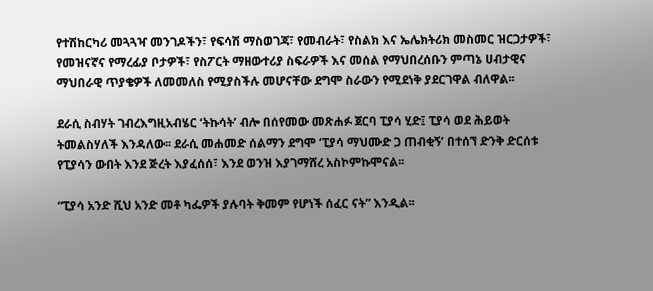የተሽከርካሪ መጓጓዣ መንገዶችን፣ የፍሳሽ ማስወገጃ፣ የመብራት፣ የስልክ እና ኤሌክትሪክ መስመር ዝርጋታዎች፣ የመዝናኛና የማረፊያ ቦታዎች፣ የስፖርት ማዘውተሪያ ስፍራዎች እና መሰል የማህበረሰቡን ምጣኔ ሀብታዊና ማህበራዊ ጥያቄዎች ለመመለስ የሚያስችሉ መሆናቸው ደግሞ ስራውን የሚደነቅ ያደርገዋል ብለዋል፡፡

ደራሲ ስብሃት ገብረእግዚአብሄር ‘ትኩሳት’ ብሎ በሰየመው መጽሐፉ ጀርባ ፒያሳ ሂድ፤ ፒያሳ ወደ ሕይወት ትመልስሃለች እንዳለው፡፡ ደራሲ መሐመድ ሰልማን ደግሞ ‘ፒያሳ ማህሙድ ጋ ጠብቂኝ’ በተሰኘ ድንቅ ድርሰቱ የፒያሳን ውበት እንደ ጅረት እያፈሰሰ፣ እንደ ወንዝ እያገማሸረ አስኮምኩሞናል፡፡

“ፒያሳ አንድ ሺህ አንድ መቶ ካፌዎች ያሉባት ቅመም የሆነች ሰፈር ናት” እንዲል፡፡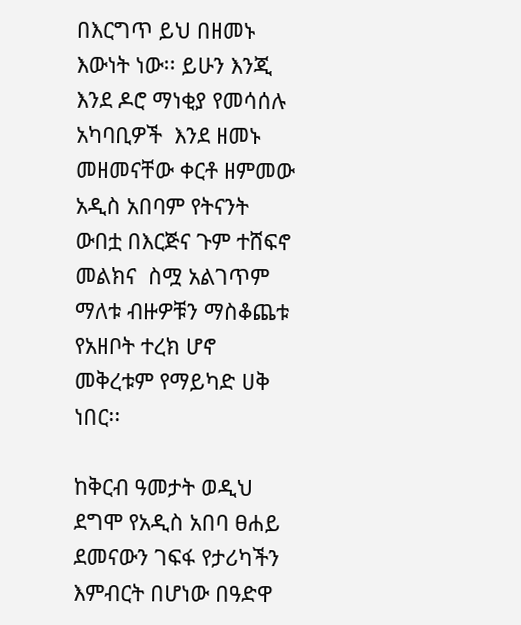በእርግጥ ይህ በዘመኑ እውነት ነው፡፡ ይሁን እንጂ እንደ ዶሮ ማነቂያ የመሳሰሉ አካባቢዎች  እንደ ዘመኑ መዘመናቸው ቀርቶ ዘምመው አዲስ አበባም የትናንት ውበቷ በእርጅና ጉም ተሸፍኖ መልክና  ስሟ አልገጥም ማለቱ ብዙዎቹን ማስቆጨቱ የአዘቦት ተረክ ሆኖ መቅረቱም የማይካድ ሀቅ ነበር፡፡

ከቅርብ ዓመታት ወዲህ ደግሞ የአዲስ አበባ ፀሐይ ደመናውን ገፍፋ የታሪካችን እምብርት በሆነው በዓድዋ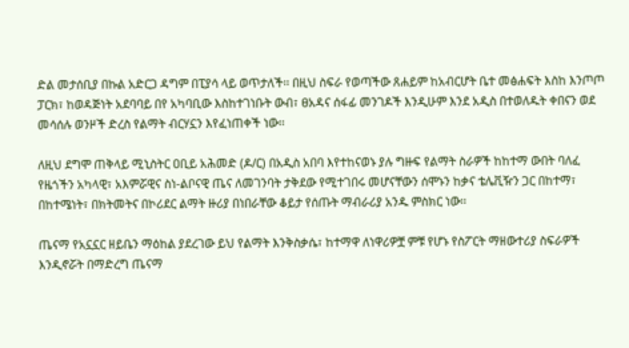ድል መታሰቢያ በኩል አድርጋ ዳግም በፒያሳ ላይ ወጥታለች፡፡ በዚህ ስፍራ የወጣችው ጸሐይም ከአብርሆት ቤተ መፅሐፍት እስከ እንጦጦ ፓርክ፣ ከወዳጅነት አደባባይ በየ አካባቢው እስከተገነቡት ውብ፣ ፀአዳና ሰፋፊ መንገዶች እንዲሁም እንደ አዲስ በተወለዱት ቀበናን ወደ መሳሰሉ ወንዞች ድረስ የልማት ብርሃኗን እየፈነጠቀች ነው፡፡

ለዚህ ደግሞ ጠቅላይ ሚኒስትር ዐቢይ አሕመድ (ዶ/ር) በአዲስ አበባ እየተከናወኑ ያሉ ግዙፍ የልማት ስራዎች ከከተማ ውበት ባለፈ የዜጎችን አካላዊ፣ አእምሯዊና ስነ-ልቦናዊ ጤና ለመገንባት ታቅደው የሚተገበሩ መሆናቸውን ሰሞኑን ከቃና ቴሌቪዥን ጋር በከተማ፣ በከተሜነት፣ በክትመትና በኮሪደር ልማት ዙሪያ በነበራቸው ቆይታ የሰጡት ማብራሪያ አንዱ ምስክር ነው፡፡

ጤናማ የአኗኗር ዘይቤን ማዕከል ያደረገው ይህ የልማት እንቅስቃሴ፣ ከተማዋ ለነዋሪዎቿ ምቹ የሆኑ የስፖርት ማዘውተሪያ ስፍራዎች እንዲኖሯት በማድረግ ጤናማ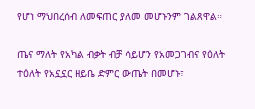የሆነ ማህበረሰብ ለመፍጠር ያለመ መሆኑንም ገልጸዋል።

ጤና ማለት የአካል ብቃት ብቻ ሳይሆን የአመጋገብና የዕለት ተዕለት የአኗኗር ዘይቤ ድምር ውጤት በመሆኑ፣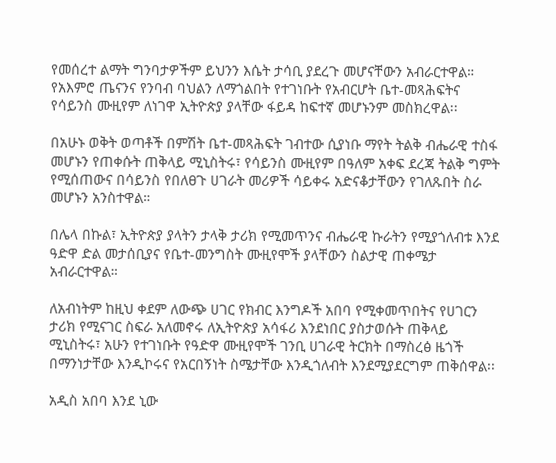የመሰረተ ልማት ግንባታዎችም ይህንን እሴት ታሳቢ ያደረጉ መሆናቸውን አብራርተዋል። የአእምሮ ጤናንና የንባብ ባህልን ለማጎልበት የተገነቡት የአብርሆት ቤተ-መጻሕፍትና የሳይንስ ሙዚየም ለነገዋ ኢትዮጵያ ያላቸው ፋይዳ ከፍተኛ መሆኑንም መስክረዋል፡፡

በአሁኑ ወቅት ወጣቶች በምሽት ቤተ-መጻሕፍት ገብተው ሲያነቡ ማየት ትልቅ ብሔራዊ ተስፋ መሆኑን የጠቀሱት ጠቅላይ ሚኒስትሩ፣ የሳይንስ ሙዚየም በዓለም አቀፍ ደረጃ ትልቅ ግምት የሚሰጠውና በሳይንስ የበለፀጉ ሀገራት መሪዎች ሳይቀሩ አድናቆታቸውን የገለጹበት ስራ መሆኑን አንስተዋል።

በሌላ በኩል፣ ኢትዮጵያ ያላትን ታላቅ ታሪክ የሚመጥንና ብሔራዊ ኩራትን የሚያጎለብቱ እንደ ዓድዋ ድል መታሰቢያና የቤተ-መንግስት ሙዚየሞች ያላቸውን ስልታዊ ጠቀሜታ አብራርተዋል።

ለአብነትም ከዚህ ቀደም ለውጭ ሀገር የክብር እንግዶች አበባ የሚቀመጥበትና የሀገርን ታሪክ የሚናገር ስፍራ አለመኖሩ ለኢትዮጵያ አሳፋሪ እንደነበር ያስታወሱት ጠቅላይ ሚኒስትሩ፣ አሁን የተገነቡት የዓድዋ ሙዚየሞች ገንቢ ሀገራዊ ትርክት በማስረፅ ዜጎች በማንነታቸው እንዲኮሩና የአርበኝነት ስሜታቸው እንዲጎለብት እንደሚያደርግም ጠቅሰዋል፡፡

አዲስ አበባ እንደ ኒው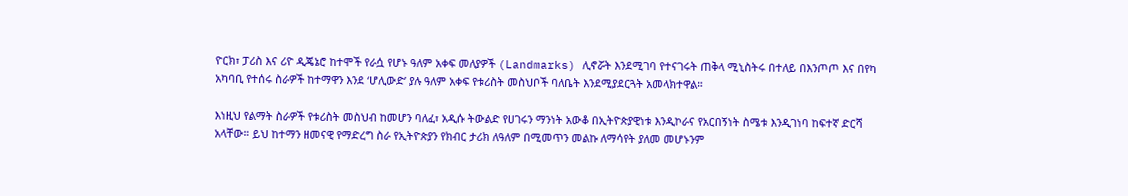ዮርክ፣ ፓሪስ እና ሪዮ ዲጄኔሮ ከተሞች የራሷ የሆኑ ዓለም አቀፍ መለያዎች (Landmarks) ሊኖሯት እንደሚገባ የተናገሩት ጠቅላ ሚኒስትሩ በተለይ በእንጦጦ እና በየካ አካባቢ የተሰሩ ስራዎች ከተማዋን እንደ ‘ሆሊውድ’ ያሉ ዓለም አቀፍ የቱሪስት መስህቦች ባለቤት እንደሚያደርጓት አመላክተዋል።

እነዚህ የልማት ስራዎች የቱሪስት መስህብ ከመሆን ባለፈ፣ አዲሱ ትውልድ የሀገሩን ማንነት አውቆ በኢትዮጵያዊነቱ እንዲኮራና የአርበኝነት ስሜቱ እንዲገነባ ከፍተኛ ድርሻ አላቸው። ይህ ከተማን ዘመናዊ የማድረግ ስራ የኢትዮጵያን የክብር ታሪክ ለዓለም በሚመጥን መልኩ ለማሳየት ያለመ መሆኑንም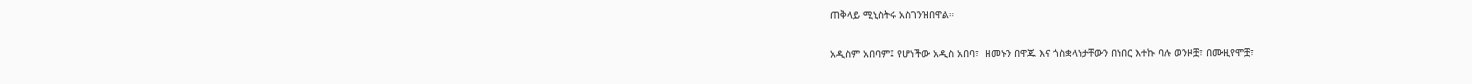ጠቅላይ ሚኒስትሩ አስገንዝበዋል።

አዲስም አበባም፤ የሆነችው አዲስ አበባ፣  ዘመኑን በዋጁ እና ጎስቋላነታቸውን በነበር እተኩ ባሉ ወንዞቿ፣ በሙዚየሞቿ፣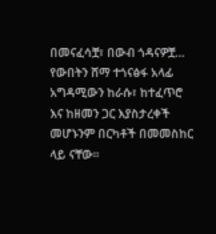በመናፈሳቿ፣ በውብ ጎዳናዎቿ… የውበትን ሸማ ተጎናፅፋ አላፊ አግዳሚውን ከራሱ፣ ከተፈጥሮ እና ከዘመን ጋር እያስታረቀች መሆኑንም በርካቶች በመመስከር ላይ ናቸው፡፡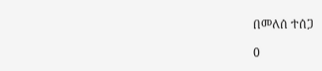በመለሰ ተሰጋ

0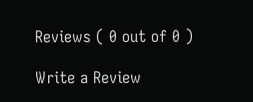Reviews ( 0 out of 0 )

Write a Review